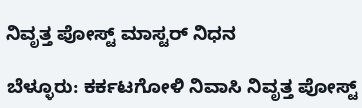ನಿವೃತ್ತ ಪೋಸ್ಟ್ ಮಾಸ್ಟರ್ ನಿಧನ

ಬೆಳ್ಳೂರು: ಕರ್ಕಟಗೋಳಿ ನಿವಾಸಿ ನಿವೃತ್ತ ಪೋಸ್ಟ್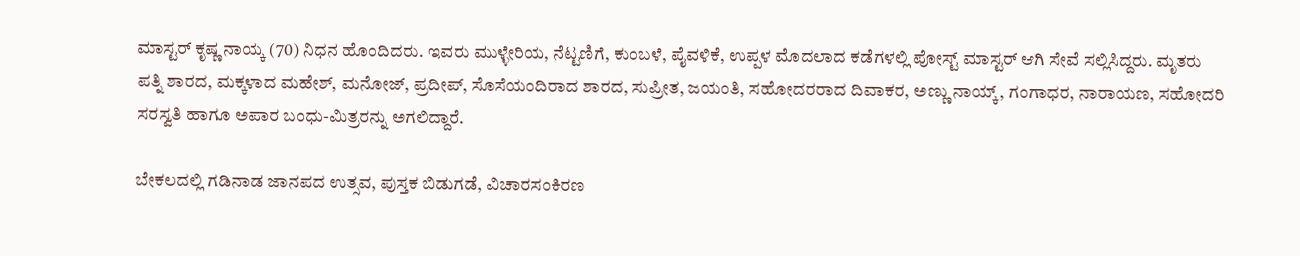ಮಾಸ್ಟರ್ ಕೃಷ್ಣ ನಾಯ್ಕ (70) ನಿಧನ ಹೊಂದಿದರು. ಇವರು ಮುಳ್ಳೇರಿಯ, ನೆಟ್ಟಣಿಗೆ, ಕುಂಬಳೆ, ಪೈವಳಿಕೆ, ಉಪ್ಪಳ ಮೊದಲಾದ ಕಡೆಗಳಲ್ಲಿ ಪೋಸ್ಟ್ ಮಾಸ್ಟರ್ ಆಗಿ ಸೇವೆ ಸಲ್ಲಿಸಿದ್ದರು. ಮೃತರು ಪತ್ನಿ ಶಾರದ, ಮಕ್ಕಳಾದ ಮಹೇಶ್, ಮನೋಜ್, ಪ್ರದೀಪ್, ಸೊಸೆಯಂದಿರಾದ ಶಾರದ, ಸುಪ್ರೀತ, ಜಯಂತಿ, ಸಹೋದರರಾದ ದಿವಾಕರ, ಅಣ್ಣು ನಾಯ್ಕ್, ಗಂಗಾಧರ, ನಾರಾಯಣ, ಸಹೋದರಿ ಸರಸ್ವತಿ ಹಾಗೂ ಅಪಾರ ಬಂಧು-ಮಿತ್ರರನ್ನು ಅಗಲಿದ್ದಾರೆ.

ಬೇಕಲದಲ್ಲಿ ಗಡಿನಾಡ ಜಾನಪದ ಉತ್ಸವ, ಪುಸ್ತಕ ಬಿಡುಗಡೆ, ವಿಚಾರಸಂಕಿರಣ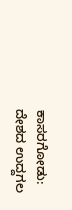ಕಾಸರಗೋಡು: ದೇಶದ ಉದ್ದಗಲ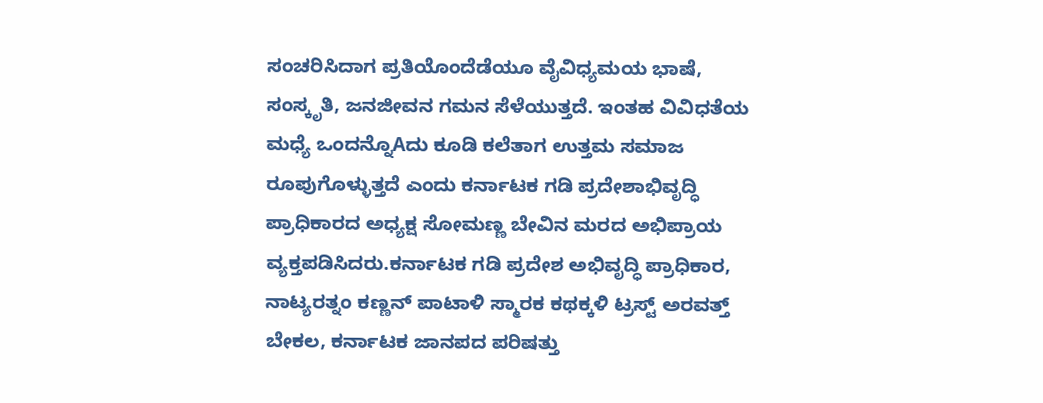ಸಂಚರಿಸಿದಾಗ ಪ್ರತಿಯೊಂದೆಡೆಯೂ ವೈವಿಧ್ಯಮಯ ಭಾಷೆ, ಸಂಸ್ಕೃತಿ, ಜನಜೀವನ ಗಮನ ಸೆಳೆಯುತ್ತದೆ. ಇಂತಹ ವಿವಿಧತೆಯ ಮಧ್ಯೆ ಒಂದನ್ನೊAದು ಕೂಡಿ ಕಲೆತಾಗ ಉತ್ತಮ ಸಮಾಜ ರೂಪುಗೊಳ್ಳುತ್ತದೆ ಎಂದು ಕರ್ನಾಟಕ ಗಡಿ ಪ್ರದೇಶಾಭಿವೃದ್ಧಿ ಪ್ರಾಧಿಕಾರದ ಅಧ್ಯಕ್ಷ ಸೋಮಣ್ಣ ಬೇವಿನ ಮರದ ಅಭಿಪ್ರಾಯ ವ್ಯಕ್ತಪಡಿಸಿದರು.ಕರ್ನಾಟಕ ಗಡಿ ಪ್ರದೇಶ ಅಭಿವೃದ್ಧಿ ಪ್ರಾಧಿಕಾರ, ನಾಟ್ಯರತ್ನಂ ಕಣ್ಣನ್ ಪಾಟಾಳಿ ಸ್ಮಾರಕ ಕಥಕ್ಕಳಿ ಟ್ರಸ್ಟ್ ಅರವತ್ತ್ ಬೇಕಲ, ಕರ್ನಾಟಕ ಜಾನಪದ ಪರಿಷತ್ತು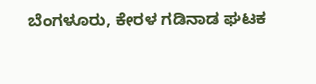ಬೆಂಗಳೂರು, ಕೇರಳ ಗಡಿನಾಡ ಘಟಕ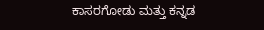ಕಾಸರಗೋಡು ಮತ್ತು ಕನ್ನಡ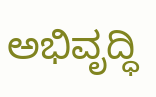ಅಭಿವೃದ್ಧಿ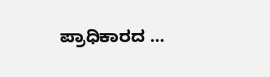ಪ್ರಾಧಿಕಾರದ …